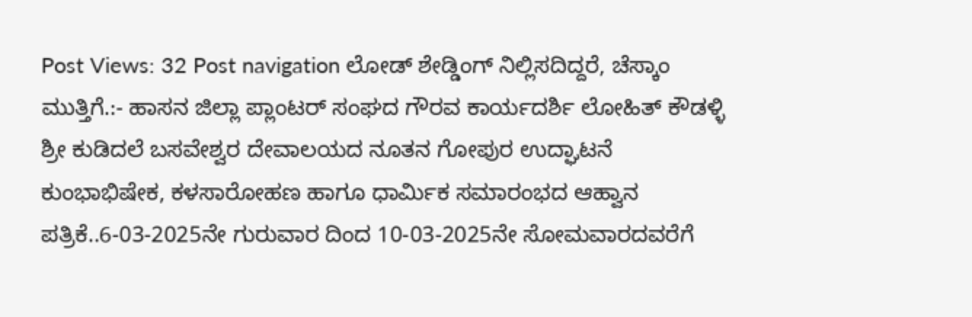Post Views: 32 Post navigation ಲೋಡ್ ಶೇಡ್ಡಿಂಗ್ ನಿಲ್ಲಿಸದಿದ್ದರೆ, ಚೆಸ್ಕಾಂ ಮುತ್ತಿಗೆ.:- ಹಾಸನ ಜಿಲ್ಲಾ ಪ್ಲಾಂಟರ್ ಸಂಘದ ಗೌರವ ಕಾರ್ಯದರ್ಶಿ ಲೋಹಿತ್ ಕೌಡಳ್ಳಿ ಶ್ರೀ ಕುಡಿದಲೆ ಬಸವೇಶ್ವರ ದೇವಾಲಯದ ನೂತನ ಗೋಪುರ ಉದ್ಘಾಟನೆ ಕುಂಭಾಭಿಷೇಕ, ಕಳಸಾರೋಹಣ ಹಾಗೂ ಧಾರ್ಮಿಕ ಸಮಾರಂಭದ ಆಹ್ವಾನ ಪತ್ರಿಕೆ..6-03-2025ನೇ ಗುರುವಾರ ದಿಂದ 10-03-2025ನೇ ಸೋಮವಾರದವರೆಗೆ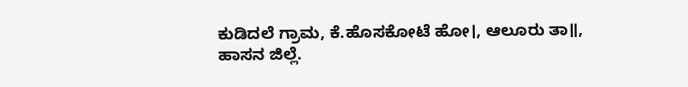ಕುಡಿದಲೆ ಗ್ರಾಮ, ಕೆ.ಹೊಸಕೋಟೆ ಹೋ।, ಆಲೂರು ತಾ॥, ಹಾಸನ ಜಿಲ್ಲೆ.